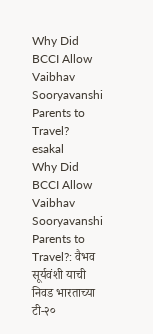Why Did BCCI Allow Vaibhav Sooryavanshi Parents to Travel?
esakal
Why Did BCCI Allow Vaibhav Sooryavanshi Parents to Travel?: वैभव सूर्यवंशी याची निवड भारताच्या टी-२०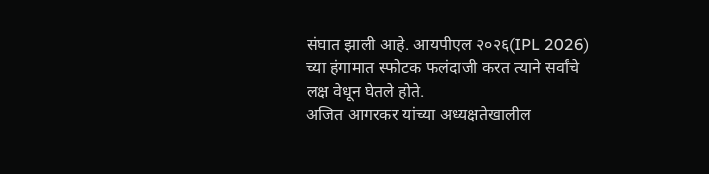संघात झाली आहे. आयपीएल २०२६(IPL 2026) च्या हंगामात स्फोटक फलंदाजी करत त्याने सर्वांचे लक्ष वेधून घेतले होते.
अजित आगरकर यांच्या अध्यक्षतेखालील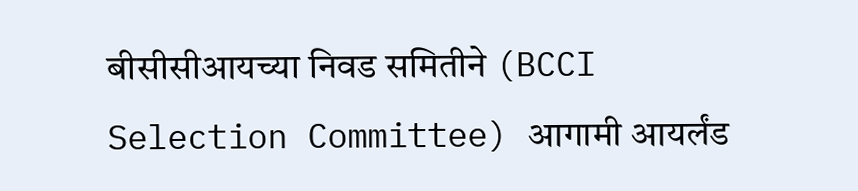बीसीसीआयच्या निवड समितीने (BCCI Selection Committee) आगामी आयर्लंड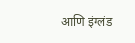आणि इंग्लंड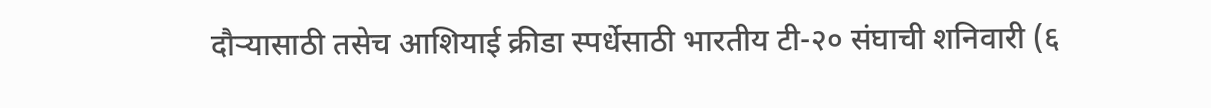दौऱ्यासाठी तसेच आशियाई क्रीडा स्पर्धेसाठी भारतीय टी-२० संघाची शनिवारी (६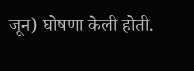जून) घोषणा केली होती.